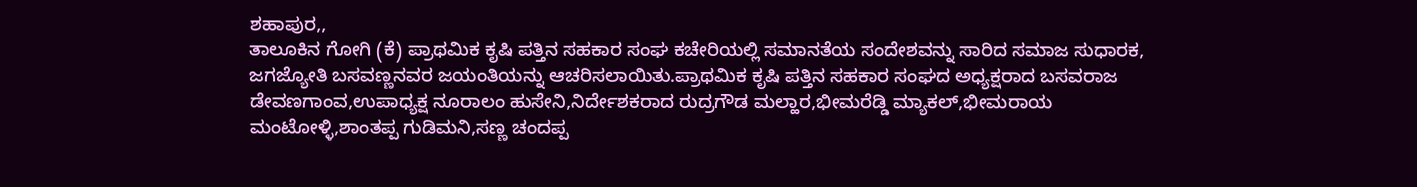ಶಹಾಪುರ,,
ತಾಲೂಕಿನ ಗೋಗಿ (ಕೆ) ಪ್ರಾಥಮಿಕ ಕೃಷಿ ಪತ್ತಿನ ಸಹಕಾರ ಸಂಘ ಕಚೇರಿಯಲ್ಲಿ ಸಮಾನತೆಯ ಸಂದೇಶವನ್ನು ಸಾರಿದ ಸಮಾಜ ಸುಧಾರಕ, ಜಗಜ್ಯೋತಿ ಬಸವಣ್ಣನವರ ಜಯಂತಿಯನ್ನು ಆಚರಿಸಲಾಯಿತು.ಪ್ರಾಥಮಿಕ ಕೃಷಿ ಪತ್ತಿನ ಸಹಕಾರ ಸಂಘದ ಅಧ್ಯಕ್ಷರಾದ ಬಸವರಾಜ ಡೇವಣಗಾಂವ,ಉಪಾಧ್ಯಕ್ಷ ನೂರಾಲಂ ಹುಸೇನಿ,ನಿರ್ದೇಶಕರಾದ ರುದ್ರಗೌಡ ಮಲ್ಹಾರ,ಭೀಮರೆಡ್ಡಿ ಮ್ಯಾಕಲ್,ಭೀಮರಾಯ
ಮಂಟೋಳ್ಳಿ,ಶಾಂತಪ್ಪ ಗುಡಿಮನಿ,ಸಣ್ಣ ಚಂದಪ್ಪ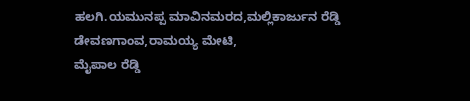ಹಲಗಿ.ಯಮುನಪ್ಪ ಮಾವಿನಮರದ,ಮಲ್ಲಿಕಾರ್ಜುನ ರೆಡ್ಡಿ ಡೇವಣಗಾಂವ,ರಾಮಯ್ಯ ಮೇಟಿ,
ಮೈಪಾಲ ರೆಡ್ಡಿ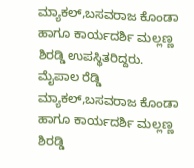ಮ್ಯಾಕಲ್,ಬಸವರಾಜ ಕೊಂಡಾ ಹಾಗೂ ಕಾರ್ಯದರ್ಶಿ ಮಲ್ಲಣ್ಣ ಶಿರಡ್ಡಿ ಉಪಸ್ಥಿತರಿದ್ದರು.
ಮೈಪಾಲ ರೆಡ್ಡಿ ಮ್ಯಾಕಲ್,ಬಸವರಾಜ ಕೊಂಡಾ ಹಾಗೂ ಕಾರ್ಯದರ್ಶಿ ಮಲ್ಲಣ್ಣ ಶಿರಡ್ಡಿ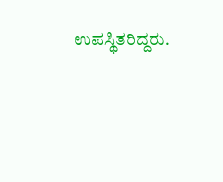ಉಪಸ್ಥಿತರಿದ್ದರು.